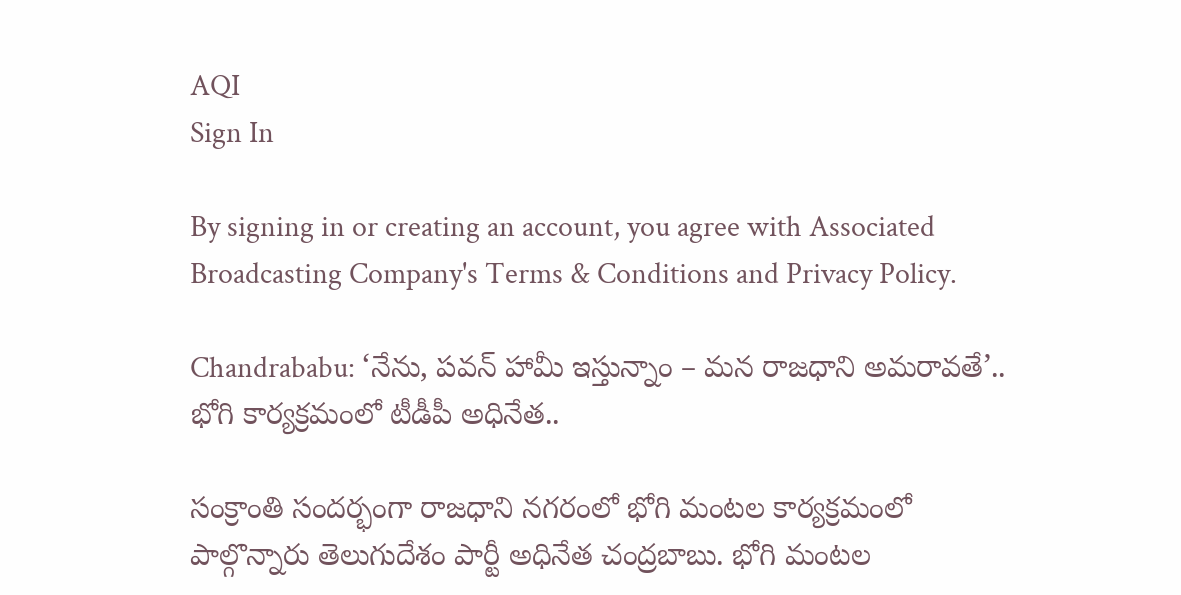AQI
Sign In

By signing in or creating an account, you agree with Associated Broadcasting Company's Terms & Conditions and Privacy Policy.

Chandrababu: ‘నేను, పవన్ హామీ ఇస్తున్నాం – మన రాజధాని అమరావతే’.. భోగి కార్యక్రమంలో టీడీపీ అధినేత..

సంక్రాంతి సందర్భంగా రాజధాని నగరంలో భోగి మంటల కార్యక్రమంలో పాల్గొన్నారు తెలుగుదేశం పార్టీ అధినేత చంద్రబాబు. భోగి మంటల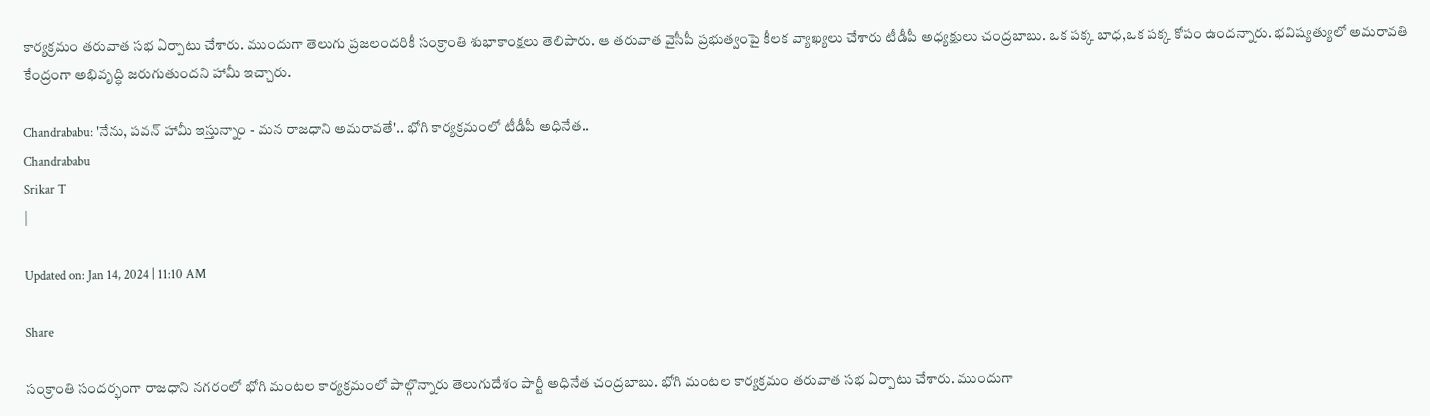కార్యక్రమం తరువాత సభ ఏర్పాటు చేశారు. ముందుగా తెలుగు ప్రజలందరికీ సంక్రాంతి శుభాకాంక్షలు తెలిపారు. ఆ తరువాత వైసీపీ ప్రభుత్వంపై కీలక వ్యాఖ్యలు చేశారు టీడీపీ అధ్యక్షులు చంద్రబాబు. ఒక పక్క బాధ,ఒక పక్క కోపం ఉందన్నారు. భవిష్యత్యులో అమరావతి కేంద్రంగా అభివృద్ధి జరుగుతుందని హామీ ఇచ్చారు.

Chandrababu: 'నేను, పవన్ హామీ ఇస్తున్నాం - మన రాజధాని అమరావతే'.. భోగి కార్యక్రమంలో టీడీపీ అధినేత..
Chandrababu
Srikar T
|

Updated on: Jan 14, 2024 | 11:10 AM

Share

సంక్రాంతి సందర్భంగా రాజధాని నగరంలో భోగి మంటల కార్యక్రమంలో పాల్గొన్నారు తెలుగుదేశం పార్టీ అధినేత చంద్రబాబు. భోగి మంటల కార్యక్రమం తరువాత సభ ఏర్పాటు చేశారు. ముందుగా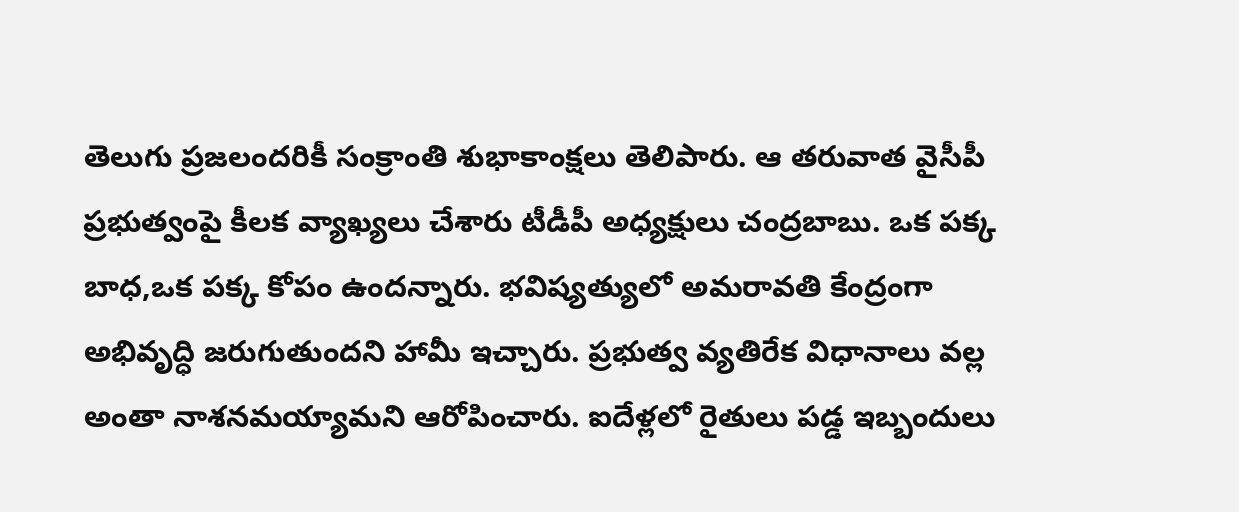తెలుగు ప్రజలందరికీ సంక్రాంతి శుభాకాంక్షలు తెలిపారు. ఆ తరువాత వైసీపీ ప్రభుత్వంపై కీలక వ్యాఖ్యలు చేశారు టీడీపీ అధ్యక్షులు చంద్రబాబు. ఒక పక్క బాధ,ఒక పక్క కోపం ఉందన్నారు. భవిష్యత్యులో అమరావతి కేంద్రంగా అభివృద్ధి జరుగుతుందని హామీ ఇచ్చారు. ప్రభుత్వ వ్యతిరేక విధానాలు వల్ల అంతా నాశనమయ్యామని ఆరోపించారు. ఐదేళ్లలో రైతులు పడ్డ ఇబ్బందులు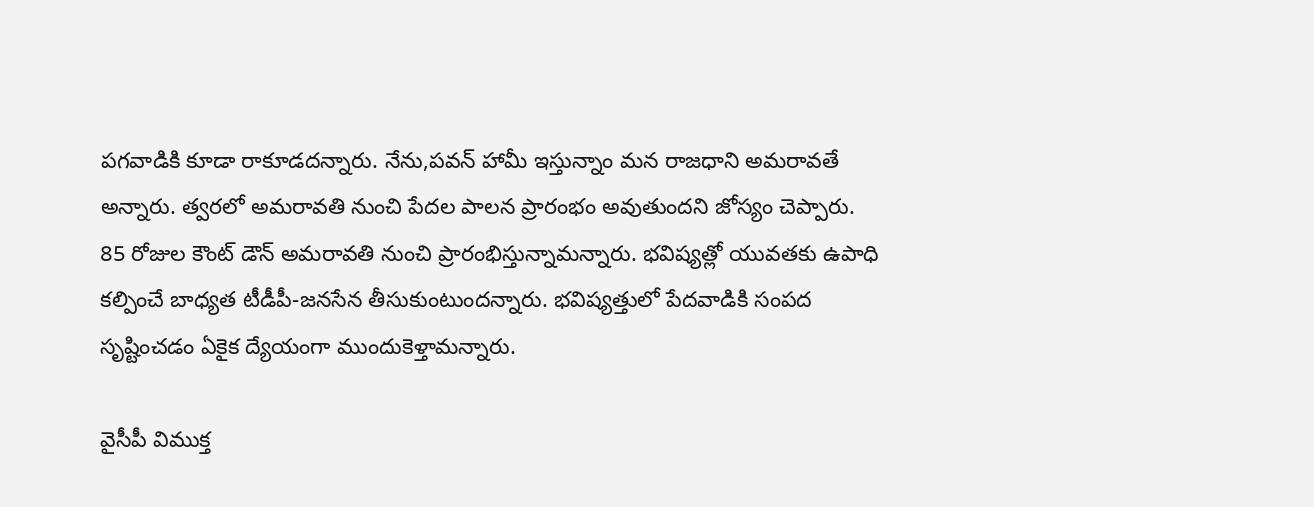పగవాడికి కూడా రాకూడదన్నారు. నేను,పవన్ హామీ ఇస్తున్నాం మన రాజధాని అమరావతే అన్నారు. త్వరలో అమరావతి నుంచి పేదల పాలన ప్రారంభం అవుతుందని జోస్యం చెప్పారు. 85 రోజుల కౌంట్ డౌన్ అమరావతి నుంచి ప్రారంభిస్తున్నామన్నారు. భవిష్యత్లో యువతకు ఉపాధి కల్పించే బాధ్యత టీడీపీ-జనసేన తీసుకుంటుందన్నారు. భవిష్యత్తులో పేదవాడికి సంపద సృష్టించడం ఏకైక ద్యేయంగా ముందుకెళ్తామన్నారు.

వైసీపీ విముక్త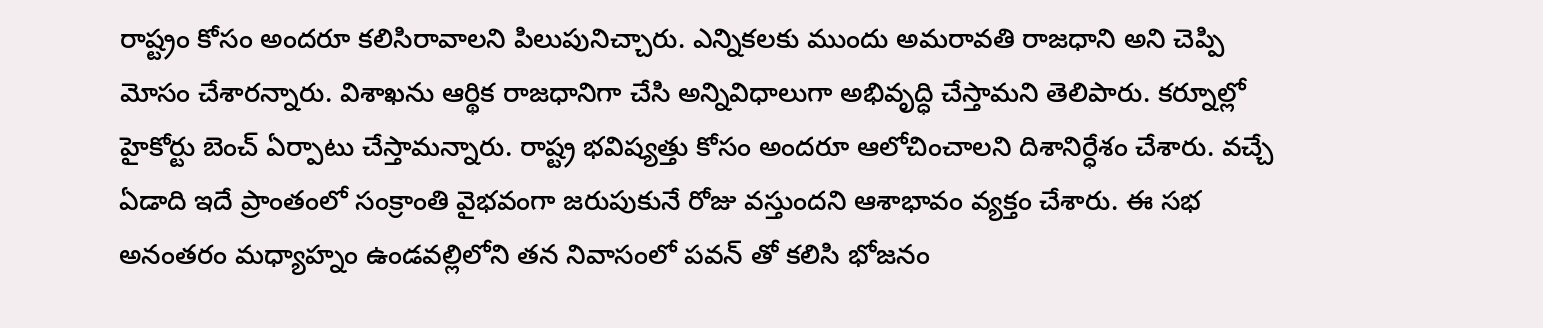రాష్ట్రం కోసం అందరూ కలిసిరావాలని పిలుపునిచ్చారు. ఎన్నికలకు ముందు అమరావతి రాజధాని అని చెప్పి మోసం చేశారన్నారు. విశాఖను ఆర్థిక రాజధానిగా చేసి అన్నివిధాలుగా అభివృద్ధి చేస్తామని తెలిపారు. కర్నూల్లో హైకోర్టు బెంచ్ ఏర్పాటు చేస్తామన్నారు. రాష్ట్ర భవిష్యత్తు కోసం అందరూ ఆలోచించాలని దిశానిర్ధేశం చేశారు. వచ్చే ఏడాది ఇదే ప్రాంతంలో సంక్రాంతి వైభవంగా జరుపుకునే రోజు వస్తుందని ఆశాభావం వ్యక్తం చేశారు. ఈ సభ అనంతరం మధ్యాహ్నం ఉండవల్లిలోని తన నివాసంలో పవన్ తో కలిసి భోజనం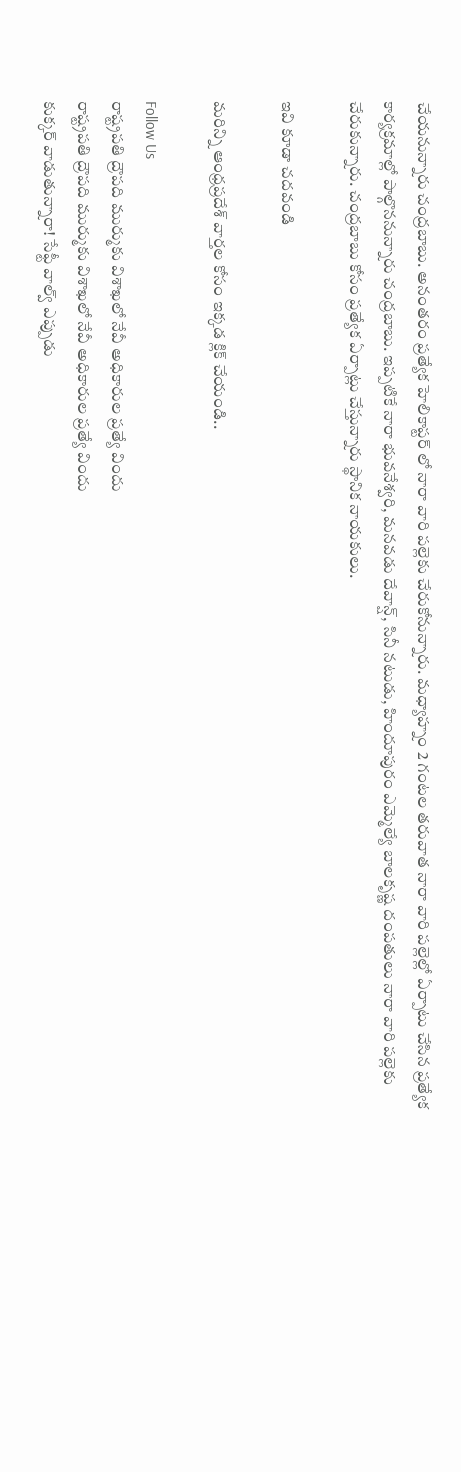చేయనున్నారు చంద్రబాబు. అనంతరం ప్రత్యేక హెలికాప్టర్ లో నారా వారి పల్లెకు చేరుకోనున్నారు. మధ్యాహ్నం 2 గంటల తరువాత నారా వారి పల్లెల్లో ఏర్పాటు చేసిన ప్రత్యేక కార్యక్రమాల్లో పాల్గొననున్నారు చంద్రబాబు. ఇప్పటికే నారా భువనేశ్వరి, మనవడు దేవాన్ష్, సినీ నటుడు, హిందూపురం ఎమ్మెల్యే బాలకృష్ణ దంపతులు నారా వారి పల్లెకు చేరుకున్నారు. చంద్రబాబు కోసం ప్రత్యేక ఏర్పాట్లు చేస్తున్నారు స్థానిక నాయకులు.

ఇవి కూడా చదవండి

మరిన్ని ఆంధ్రప్రదేశ్ వార్తల కోసం ఇక్కడ క్లిక్ చేయండి..

Follow Us
రాష్ట్రపతి ద్రౌపది ముర్ముకు విశాఖలో నేవీ అధికారుల ప్రత్యే విందు
రాష్ట్రపతి ద్రౌపది ముర్ముకు విశాఖలో నేవీ అధికారుల ప్రత్యే విందు
కుక్కర్ వాడుతున్నారా! సేఫ్టీ వాల్వ్ ఎప్పుడు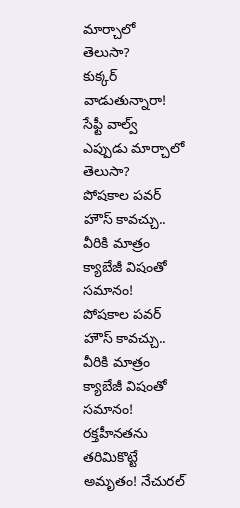మార్చాలో తెలుసా?
కుక్కర్ వాడుతున్నారా! సేఫ్టీ వాల్వ్ ఎప్పుడు మార్చాలో తెలుసా?
పోషకాల పవర్ హౌస్ కావచ్చు.. వీరికి మాత్రం క్యాబేజీ విషంతో సమానం!
పోషకాల పవర్ హౌస్ కావచ్చు.. వీరికి మాత్రం క్యాబేజీ విషంతో సమానం!
రక్తహీనతను తరిమికొట్టే అమృతం! నేచురల్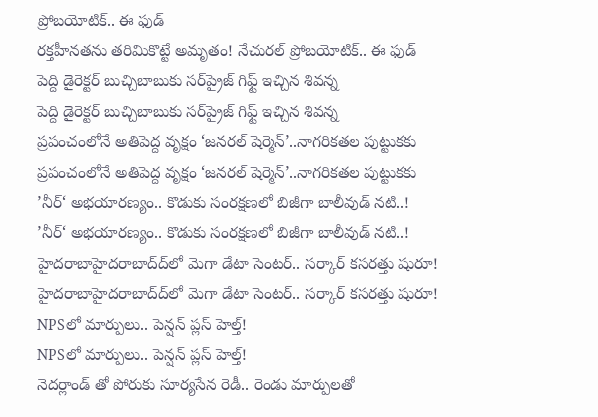ప్రోబయోటిక్.. ఈ ఫుడ్
రక్తహీనతను తరిమికొట్టే అమృతం! నేచురల్ ప్రోబయోటిక్.. ఈ ఫుడ్
పెద్ది డైరెక్టర్ బుచ్చిబాబుకు సర్‌ప్రైజ్ గిఫ్ట్ ఇచ్చిన శివన్న
పెద్ది డైరెక్టర్ బుచ్చిబాబుకు సర్‌ప్రైజ్ గిఫ్ట్ ఇచ్చిన శివన్న
ప్రపంచంలోనే అతిపెద్ద వృక్షం ‘జనరల్ షెర్మెన్’..నాగరికతల పుట్టుకకు
ప్రపంచంలోనే అతిపెద్ద వృక్షం ‘జనరల్ షెర్మెన్’..నాగరికతల పుట్టుకకు
’నీర్‘ అభయారణ్యం.. కొడుకు సంరక్షణలో బిజీగా బాలీవుడ్ నటి..!
’నీర్‘ అభయారణ్యం.. కొడుకు సంరక్షణలో బిజీగా బాలీవుడ్ నటి..!
హైదరాబాహైదరాబాద్‌‌ద్‌‌లో మెగా డేటా సెంటర్.. సర్కార్ కసరత్తు షురూ!
హైదరాబాహైదరాబాద్‌‌ద్‌‌లో మెగా డేటా సెంటర్.. సర్కార్ కసరత్తు షురూ!
NPSలో మార్పులు.. పెన్షన్‌ ప్లస్‌ హెల్త్‌!
NPSలో మార్పులు.. పెన్షన్‌ ప్లస్‌ హెల్త్‌!
నెదర్లాండ్ తో పోరుకు సూర్యసేన రెడీ.. రెండు మార్పులతో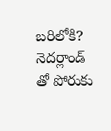బరిలోకి?
నెదర్లాండ్ తో పోరుకు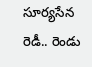సూర్యసేన రెడీ.. రెండు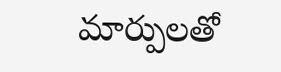మార్పులతో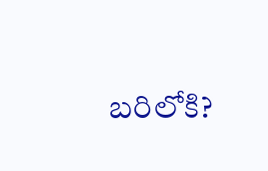బరిలోకి?